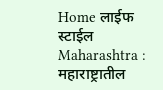Home लाईफ स्टाईल Maharashtra : महाराष्ट्रातील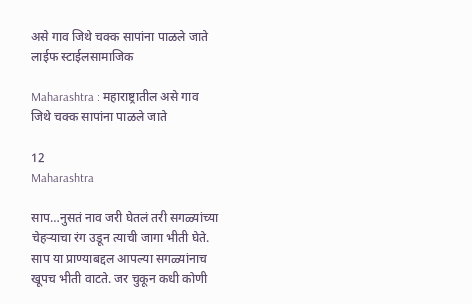असे गाव जिथे चक्क सापांना पाळले जाते
लाईफ स्टाईलसामाजिक

Maharashtra : महाराष्ट्रातील असे गाव जिथे चक्क सापांना पाळले जाते

12
Maharashtra

साप…नुसतं नाव जरी घेतलं तरी सगळ्यांच्या चेहऱ्याचा रंग उडून त्याची जागा भीती घेते. साप या प्राण्याबद्दल आपल्या सगळ्यांनाच खूपच भीती वाटते. जर चुकून कधी कोणी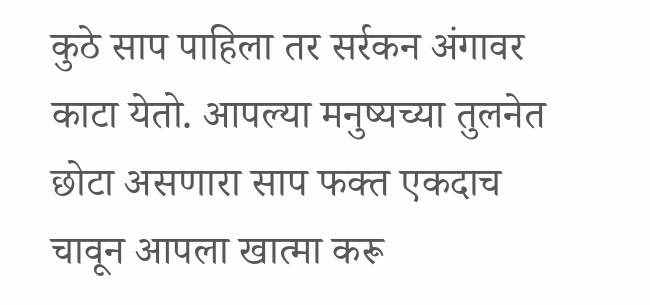कुठे साप पाहिला तर सर्रकन अंगावर काटा येतो. आपल्या मनुष्यच्या तुलनेत छोटा असणारा साप फक्त एकदाच चावून आपला खात्मा करू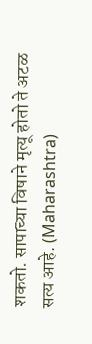शकतो. सापाच्या विषाने मृत्यू होतो ते अटळ सत्य आहे. (Maharashtra)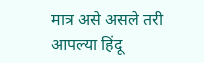मात्र असे असले तरी आपल्या हिंदू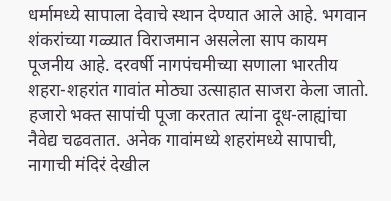धर्मामध्ये सापाला देवाचे स्थान देण्यात आले आहे. भगवान शंकरांच्या गळ्यात विराजमान असलेला साप कायम पूजनीय आहे. दरवर्षी नागपंचमीच्या सणाला भारतीय शहरा-शहरांत गावांत मोठ्या उत्साहात साजरा केला जातो. हजारो भक्त सापांची पूजा करतात त्यांना दूध-लाह्यांचा नैवेद्य चढवतात. अनेक गावांमध्ये शहरांमध्ये सापाची, नागाची मंदिरं देखील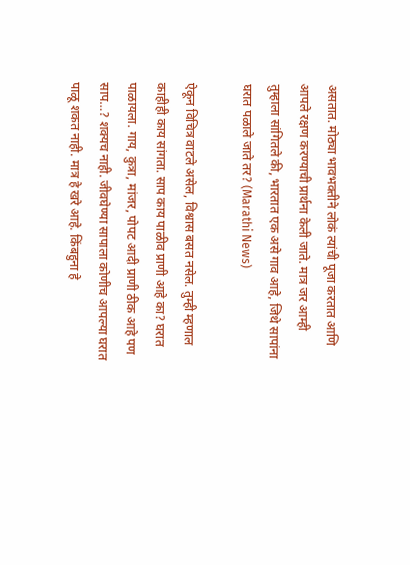असतात. मोठ्या भावभक्तीने लोकं त्यांची पूजा करतात आणि आपले रक्षण करण्याची प्रार्थना केली जाते. मात्र जर आम्ही तुम्हाला सांगितले की, भारतात एक असे गाव आहे, जिथे सापांना घरात पळाले जाते तर? (Marathi News)

ऐकून विचित्र वाटले असेल, विश्वास बसत नसेल. तुम्ही म्हणाल काहीही काय सांगता. साप काय पाळीव प्राणी आहे का? घरात पाळायला. गाय, कुत्रा, मांजर, पोपट आदी प्राणी ठीक आहे पण साप…? शक्यच नाही. जीवघेण्या सापाला कोणीच आपल्या घरात पाळू शकत नाही. मात्र हे खरे आहे. किंबहुना हे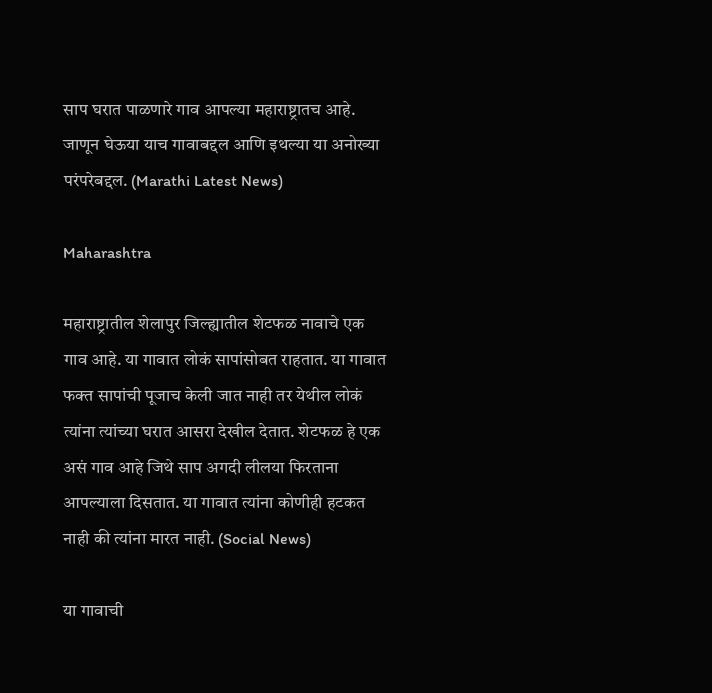साप घरात पाळणारे गाव आपल्या महाराष्ट्रातच आहे. जाणून घेऊया याच गावाबद्दल आणि इथल्या या अनोख्या परंपरेबद्दल. (Marathi Latest News)

Maharashtra

महाराष्ट्रातील शेलापुर जिल्ह्यातील शेटफळ नावाचे एक गाव आहे. या गावात लोकं सापांसोबत राहतात. या गावात फक्त सापांची पूजाच केली जात नाही तर येथील लोकं त्यांना त्यांच्या घरात आसरा देखील देतात. शेटफळ हे एक असं गाव आहे जिथे साप अगदी लीलया फिरताना आपल्याला दिसतात. या गावात त्यांना कोणीही हटकत नाही की त्यांना मारत नाही. (Social News)

या गावाची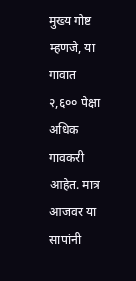मुख्य गोष्ट म्हणजे, या गावात २,६०० पेक्षा अधिक गावकरी आहेत. मात्र आजवर या सापांनी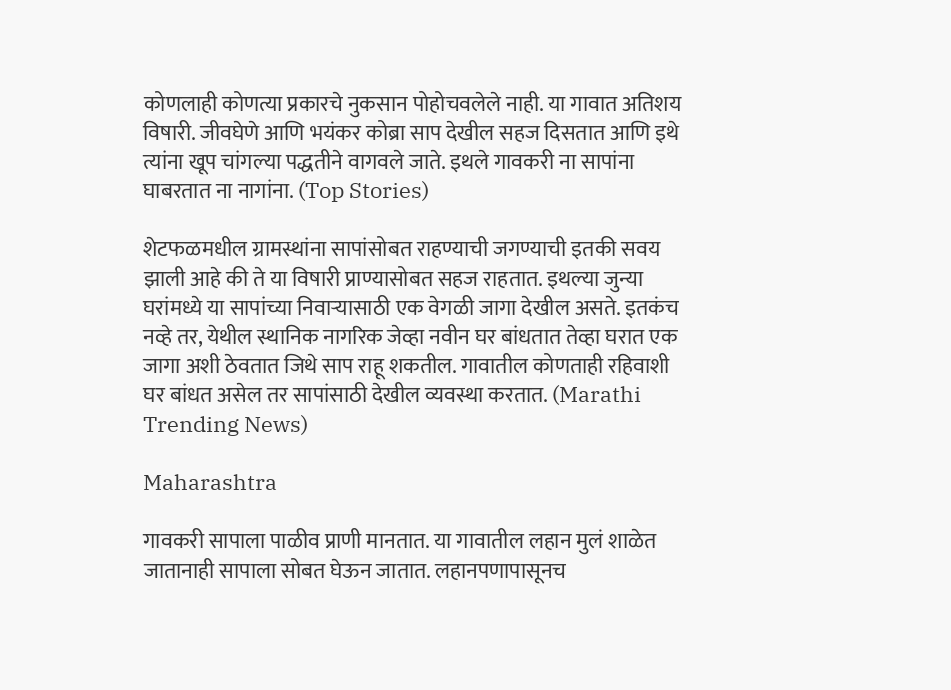कोणलाही कोणत्या प्रकारचे नुकसान पोहोचवलेले नाही. या गावात अतिशय विषारी. जीवघेणे आणि भयंकर कोब्रा साप देखील सहज दिसतात आणि इथे त्यांना खूप चांगल्या पद्धतीने वागवले जाते. इथले गावकरी ना सापांना घाबरतात ना नागांना. (Top Stories)

शेटफळमधील ग्रामस्थांना सापांसोबत राहण्याची जगण्याची इतकी सवय झाली आहे की ते या विषारी प्राण्यासोबत सहज राहतात. इथल्या जुन्या घरांमध्ये या सापांच्या निवाऱ्यासाठी एक वेगळी जागा देखील असते. इतकंच नव्हे तर, येथील स्थानिक नागरिक जेव्हा नवीन घर बांधतात तेव्हा घरात एक जागा अशी ठेवतात जिथे साप राहू शकतील. गावातील कोणताही रहिवाशी घर बांधत असेल तर सापांसाठी देखील व्यवस्था करतात. (Marathi Trending News)

Maharashtra

गावकरी सापाला पाळीव प्राणी मानतात. या गावातील लहान मुलं शाळेत जातानाही सापाला सोबत घेऊन जातात. लहानपणापासूनच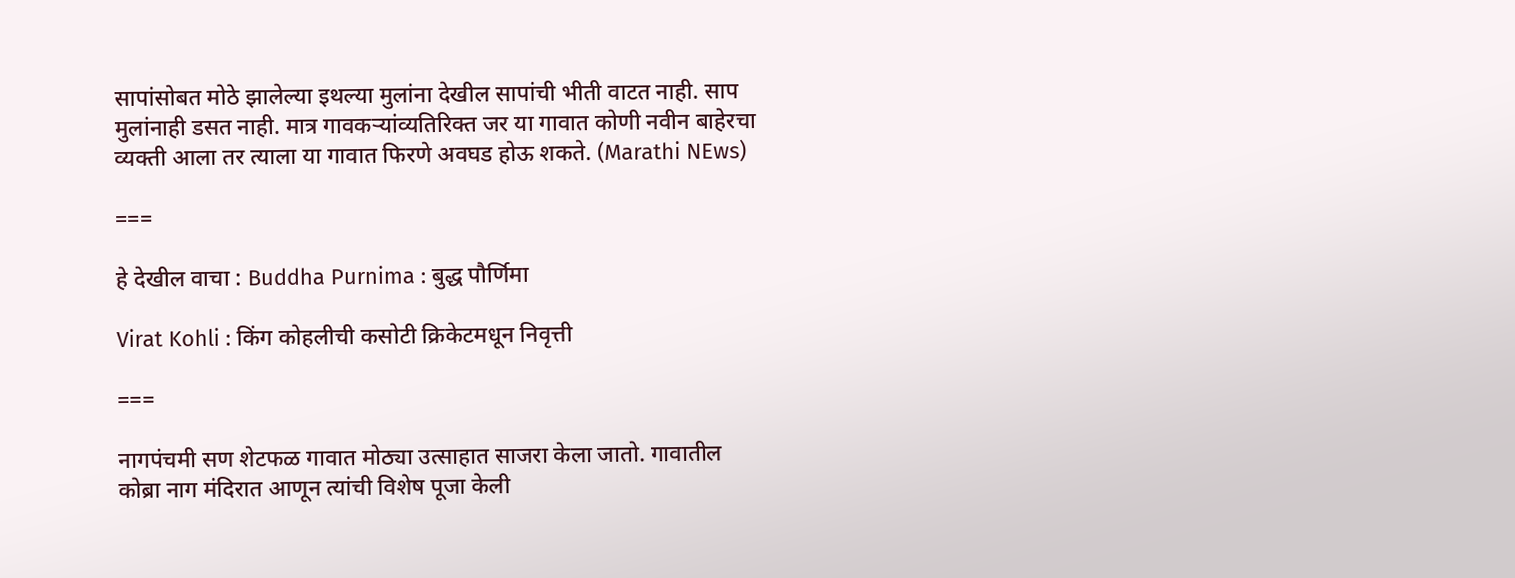सापांसोबत मोठे झालेल्या इथल्या मुलांना देखील सापांची भीती वाटत नाही. साप मुलांनाही डसत नाही. मात्र गावकऱ्यांव्यतिरिक्त जर या गावात कोणी नवीन बाहेरचा व्यक्ती आला तर त्याला या गावात फिरणे अवघड होऊ शकते. (Marathi NEws)

===

हे देखील वाचा : Buddha Purnima : बुद्ध पौर्णिमा

Virat Kohli : किंग कोहलीची कसोटी क्रिकेटमधून निवृत्ती

===

नागपंचमी सण शेटफळ गावात मोठ्या उत्साहात साजरा केला जातो. गावातील कोब्रा नाग मंदिरात आणून त्यांची विशेष पूजा केली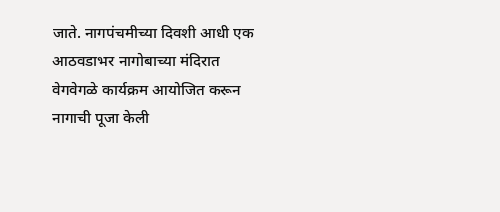जाते. नागपंचमीच्या दिवशी आधी एक आठवडाभर नागोबाच्या मंदिरात वेगवेगळे कार्यक्रम आयोजित करून नागाची पूजा केली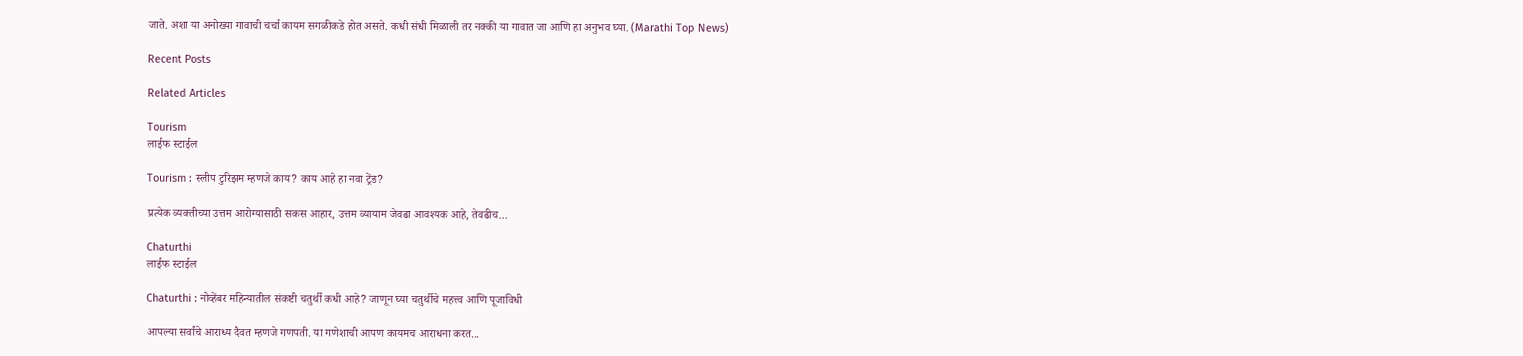जाते. अशा या अनोख्या गावाची चर्चा कायम सगळीकडे होत असते. कधी संधी मिळाली तर नक्की या गावात जा आणि हा अनुभव घ्या. (Marathi Top News)

Recent Posts

Related Articles

Tourism
लाईफ स्टाईल

Tourism : स्लीप टुरिझम म्हणजे काय? काय आहे हा नवा ट्रेंड?

प्रत्येक व्यक्तीच्या उत्तम आरोग्यासाठी सकस आहार, उत्तम व्यायाम जेवढा आवश्यक आहे, तेवढीच...

Chaturthi
लाईफ स्टाईल

Chaturthi : नोव्हेंबर महिन्यातील संकष्टी चतुर्थी कधी आहे? जाणून घ्या चतुर्थीचे महत्त्व आणि पूजाविधी

आपल्या सर्वांचे आराध्य दैवत म्हणजे गणपती. या गणेशाची आपण कायमच आराधना करत...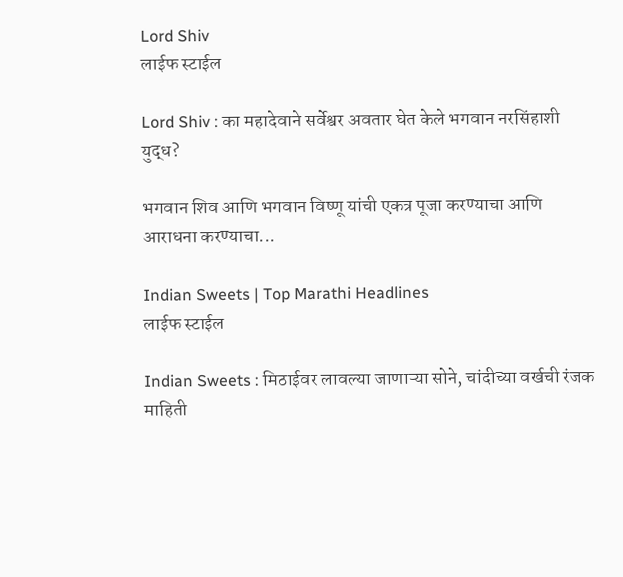Lord Shiv
लाईफ स्टाईल

Lord Shiv : का महादेवाने सर्वेश्वर अवतार घेत केले भगवान नरसिंहाशी युद्ध?

भगवान शिव आणि भगवान विष्णू यांची एकत्र पूजा करण्याचा आणि आराधना करण्याचा...

Indian Sweets | Top Marathi Headlines
लाईफ स्टाईल

Indian Sweets : मिठाईवर लावल्या जाणाऱ्या सोने, चांदीच्या वर्खची रंजक माहिती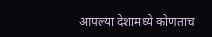आपल्या देशामध्ये कोणताच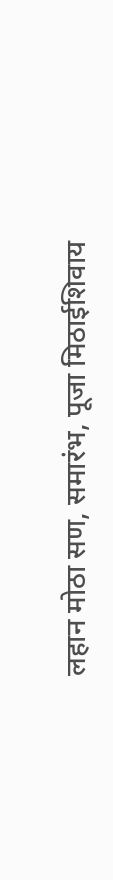लहान मोठा सण, समारंभ, पूजा मिठाईशिवाय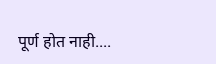पूर्ण होत नाही....